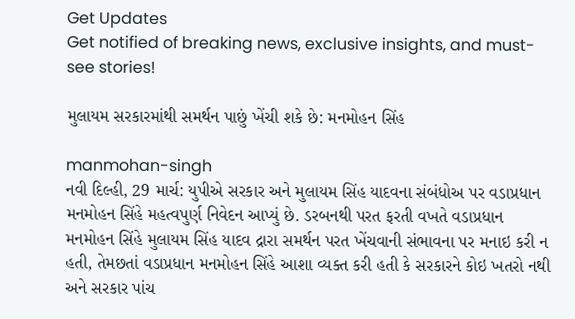Get Updates
Get notified of breaking news, exclusive insights, and must-see stories!

મુલાયમ સરકારમાંથી સમર્થન પાછું ખેંચી શકે છે: મનમોહન સિંહ

manmohan-singh
નવી દિલ્હી, 29 માર્ચ: યુપીએ સરકાર અને મુલાયમ સિંહ યાદવના સંબંધોઅ પર વડાપ્રધાન મનમોહન સિંહે મહત્વપુર્ણ નિવેદન આપ્યું છે. ડરબનથી પરત ફરતી વખતે વડાપ્રધાન મનમોહન સિંહે મુલાયમ સિંહ યાદવ દ્રારા સમર્થન પરત ખેંચવાની સંભાવના પર મનાઇ કરી ન હતી, તેમછતાં વડાપ્રધાન મનમોહન સિંહે આશા વ્યક્ત કરી હતી કે સરકારને કોઇ ખતરો નથી અને સરકાર પાંચ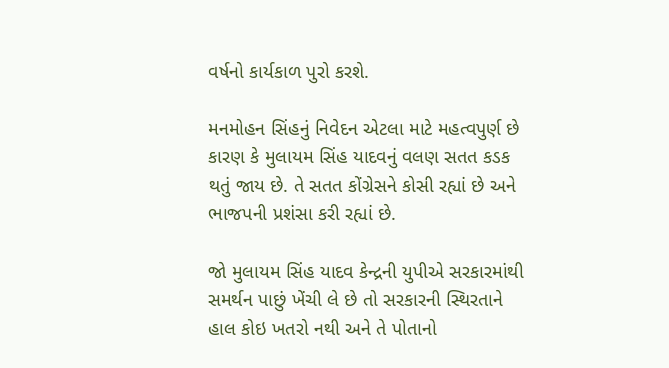વર્ષનો કાર્યકાળ પુરો કરશે.

મનમોહન સિંહનું નિવેદન એટલા માટે મહત્વપુર્ણ છે કારણ કે મુલાયમ સિંહ યાદવનું વલણ સતત કડક થતું જાય છે. તે સતત કોંગ્રેસને કોસી રહ્યાં છે અને ભાજપની પ્રશંસા કરી રહ્યાં છે.

જો મુલાયમ સિંહ યાદવ કેન્દ્રની યુપીએ સરકારમાંથી સમર્થન પાછું ખેંચી લે છે તો સરકારની સ્થિરતાને હાલ કોઇ ખતરો નથી અને તે પોતાનો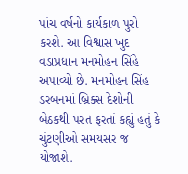પાંચ વર્ષનો કાર્યકાળ પુરો કરશે. આ વિશ્વાસ ખુદ વડાપ્રધાન મનમોહન સિંહે અપાવ્યો છે. મનમોહન સિંહ ડરબનમાં બ્રિક્સ દેશોની બેઠકથી પરત ફરતાં કહ્યું હતું કે ચુંટણીઓ સમયસર જ યોજાશે.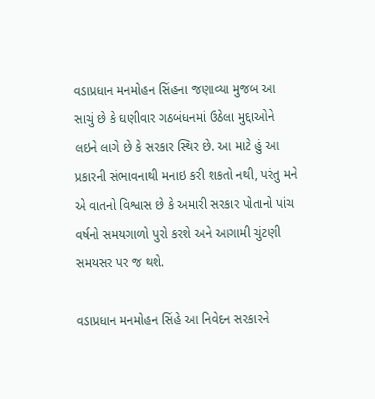વડાપ્રધાન મનમોહન સિંહના જણાવ્યા મુજબ આ સાચું છે કે ઘણીવાર ગઠબંધનમાં ઉઠેલા મુદ્દાઓને લઇને લાગે છે કે સરકાર સ્થિર છે. આ માટે હું આ પ્રકારની સંભાવનાથી મનાઇ કરી શકતો નથી, પરંતુ મને એ વાતનો વિશ્વાસ છે કે અમારી સરકાર પોતાનો પાંચ વર્ષનો સમયગાળો પુરો કરશે અને આગામી ચુંટણી સમયસર પર જ થશે.

વડાપ્રધાન મનમોહન સિંહે આ નિવેદન સરકારને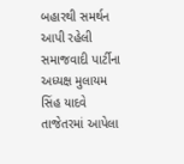બહારથી સમર્થન આપી રહેલી સમાજવાદી પાર્ટીના અધ્યક્ષ મુલાયમ સિંહ યાદવે તાજેતરમાં આપેલા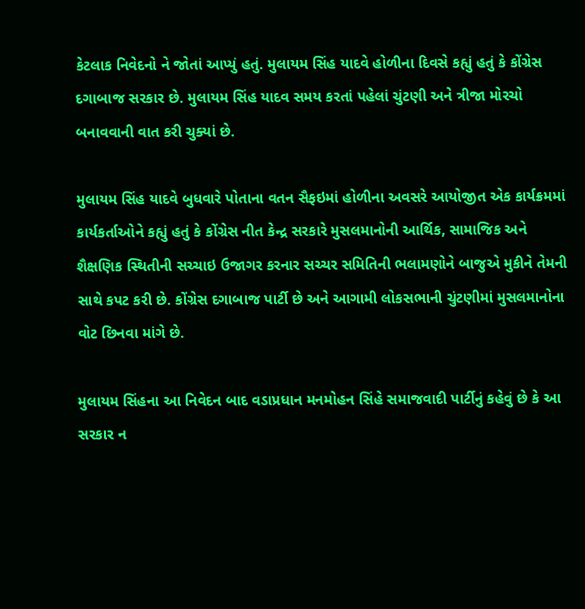કેટલાક નિવેદનો ને જોતાં આપ્યું હતું. મુલાયમ સિંહ યાદવે હોળીના દિવસે કહ્યું હતું કે કોંગ્રેસ દગાબાજ સરકાર છે. મુલાયમ સિંહ યાદવ સમય કરતાં પહેલાં ચુંટણી અને ત્રીજા મોરચો બનાવવાની વાત કરી ચુક્યાં છે.

મુલાયમ સિંહ યાદવે બુધવારે પોતાના વતન સૈફઇમાં હોળીના અવસરે આયોજીત એક કાર્યક્રમમાં કાર્યકર્તાઓને કહ્યું હતું કે કોંગ્રેસ નીત કેન્દ્ર સરકારે મુસલમાનોની આર્થિક, સામાજિક અને શૈક્ષણિક સ્થિતીની સચ્ચાઇ ઉજાગર કરનાર સચ્ચર સમિતિની ભલામણોને બાજુએ મુકીને તેમની સાથે કપટ કરી છે. કોંગ્રેસ દગાબાજ પાર્ટી છે અને આગામી લોકસભાની ચુંટણીમાં મુસલમાનોના વોટ છિનવા માંગે છે.

મુલાયમ સિંહના આ નિવેદન બાદ વડાપ્રધાન મનમોહન સિંહે સમાજવાદી પાર્ટીનું કહેવું છે કે આ સરકાર ન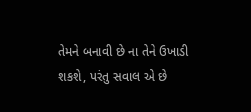તેમને બનાવી છે ના તેને ઉખાડી શકશે, પરંતુ સવાલ એ છે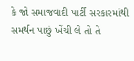કે જો સમાજવાદી પાર્ટી સરકારમાંથી સમર્થન પાછું ખેંચી લે તો તે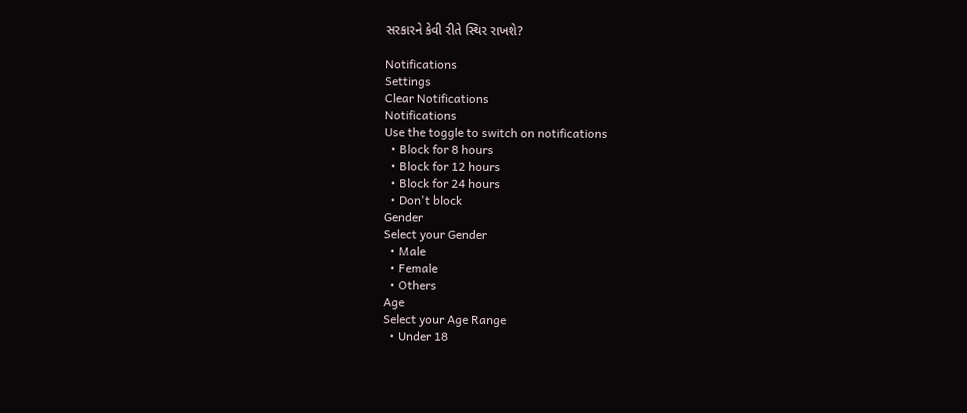સરકારને કેવી રીતે સ્થિર રાખશે?

Notifications
Settings
Clear Notifications
Notifications
Use the toggle to switch on notifications
  • Block for 8 hours
  • Block for 12 hours
  • Block for 24 hours
  • Don't block
Gender
Select your Gender
  • Male
  • Female
  • Others
Age
Select your Age Range
  • Under 18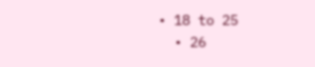• 18 to 25
  • 26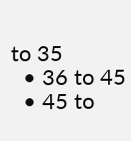to 35
  • 36 to 45
  • 45 to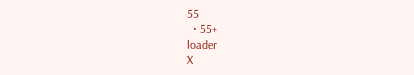55
  • 55+
loader
X